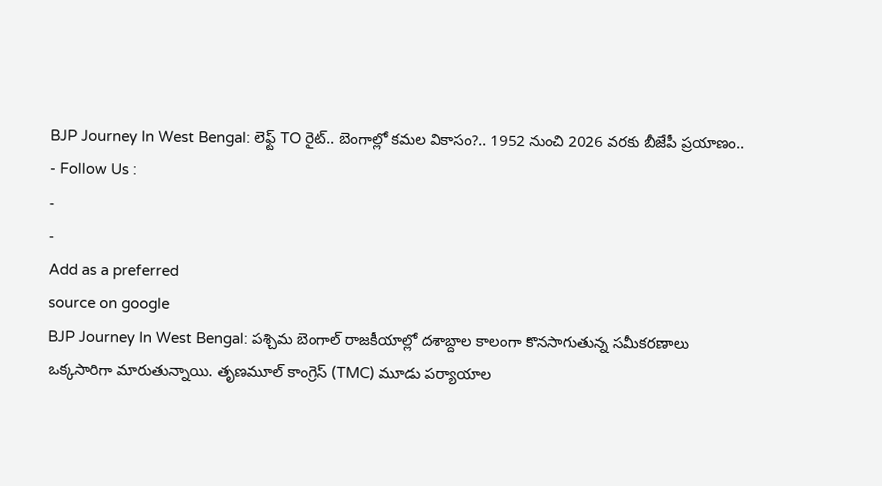BJP Journey In West Bengal: లెఫ్ట్ TO రైట్.. బెంగాల్లో కమల వికాసం?.. 1952 నుంచి 2026 వరకు బీజేపీ ప్రయాణం..
- Follow Us :
-
-
Add as a preferred
source on google
BJP Journey In West Bengal: పశ్చిమ బెంగాల్ రాజకీయాల్లో దశాబ్దాల కాలంగా కొనసాగుతున్న సమీకరణాలు ఒక్కసారిగా మారుతున్నాయి. తృణమూల్ కాంగ్రెస్ (TMC) మూడు పర్యాయాల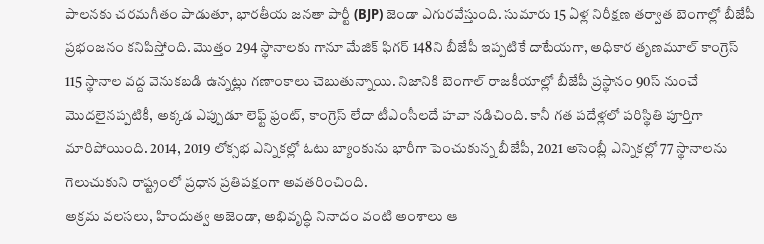పాలనకు చరమగీతం పాడుతూ, భారతీయ జనతా పార్టీ (BJP) జెండా ఎగురవేస్తుంది. సుమారు 15 ఏళ్ల నిరీక్షణ తర్వాత బెంగాల్లో బీజేపీ ప్రభంజనం కనిపిస్తోంది. మొత్తం 294 స్థానాలకు గానూ మేజిక్ ఫిగర్ 148ని బీజేపీ ఇప్పటికే దాటేయగా, అధికార తృణమూల్ కాంగ్రెస్ 115 స్థానాల వద్ద వెనుకబడి ఉన్నట్లు గణాంకాలు చెబుతున్నాయి. నిజానికి బెంగాల్ రాజకీయాల్లో బీజేపీ ప్రస్థానం 90స్ నుంచే మొదలైనప్పటికీ, అక్కడ ఎప్పుడూ లెఫ్ట్ ఫ్రంట్, కాంగ్రెస్ లేదా టీఎంసీలదే హవా నడిచింది. కానీ గత పదేళ్లలో పరిస్థితి పూర్తిగా మారిపోయింది. 2014, 2019 లోక్సభ ఎన్నికల్లో ఓటు బ్యాంకును భారీగా పెంచుకున్న బీజేపీ, 2021 అసెంబ్లీ ఎన్నికల్లో 77 స్థానాలను గెలుచుకుని రాష్ట్రంలో ప్రధాన ప్రతిపక్షంగా అవతరించింది.
అక్రమ వలసలు, హిందుత్వ అజెండా, అభివృద్ధి నినాదం వంటి అంశాలు ఆ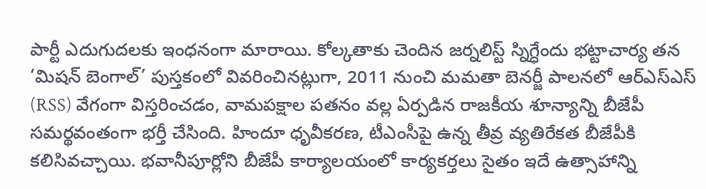పార్టీ ఎదుగుదలకు ఇంధనంగా మారాయి. కోల్కతాకు చెందిన జర్నలిస్ట్ స్నిగ్ధేందు భట్టాచార్య తన ‘మిషన్ బెంగాల్’ పుస్తకంలో వివరించినట్లుగా, 2011 నుంచి మమతా బెనర్జీ పాలనలో ఆర్ఎస్ఎస్ (RSS) వేగంగా విస్తరించడం, వామపక్షాల పతనం వల్ల ఏర్పడిన రాజకీయ శూన్యాన్ని బీజేపీ సమర్థవంతంగా భర్తీ చేసింది. హిందూ ధృవీకరణ, టీఎంసీపై ఉన్న తీవ్ర వ్యతిరేకత బీజేపీకి కలిసివచ్చాయి. భవానీపూర్లోని బీజేపీ కార్యాలయంలో కార్యకర్తలు సైతం ఇదే ఉత్సాహాన్ని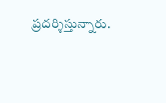ప్రదర్శిస్తున్నారు.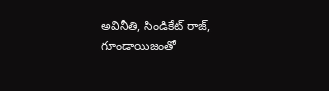అవినీతి, సిండికేట్ రాజ్, గూండాయిజంతో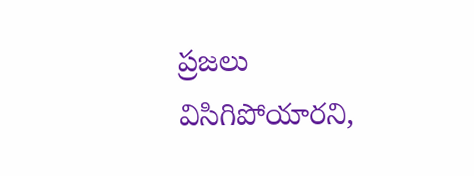ప్రజలు విసిగిపోయారని,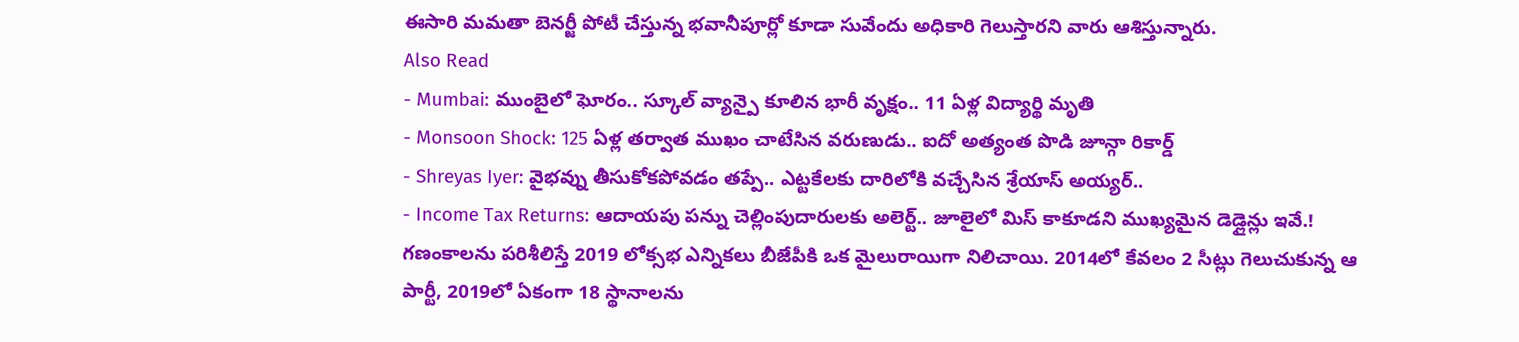ఈసారి మమతా బెనర్జీ పోటీ చేస్తున్న భవానీపూర్లో కూడా సువేందు అధికారి గెలుస్తారని వారు ఆశిస్తున్నారు.
Also Read
- Mumbai: ముంబైలో ఘోరం.. స్కూల్ వ్యాన్పై కూలిన భారీ వృక్షం.. 11 ఏళ్ల విద్యార్థి మృతి
- Monsoon Shock: 125 ఏళ్ల తర్వాత ముఖం చాటేసిన వరుణుడు.. ఐదో అత్యంత పొడి జూన్గా రికార్డ్
- Shreyas Iyer: వైభవ్ను తీసుకోకపోవడం తప్పే.. ఎట్టకేలకు దారిలోకి వచ్చేసిన శ్రేయాస్ అయ్యర్..
- Income Tax Returns: ఆదాయపు పన్ను చెల్లింపుదారులకు అలెర్ట్.. జూలైలో మిస్ కాకూడని ముఖ్యమైన డెడ్లైన్లు ఇవే.!
గణంకాలను పరిశీలిస్తే 2019 లోక్సభ ఎన్నికలు బీజేపీకి ఒక మైలురాయిగా నిలిచాయి. 2014లో కేవలం 2 సీట్లు గెలుచుకున్న ఆ పార్టీ, 2019లో ఏకంగా 18 స్థానాలను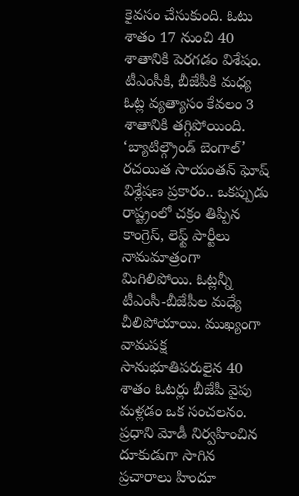కైవసం చేసుకుంది. ఓటు శాతం 17 నుంచి 40 శాతానికి పెరగడం విశేషం. టీఎంసీకి, బీజేపీకి మధ్య ఓట్ల వ్యత్యాసం కేవలం 3 శాతానికి తగ్గిపోయింది. ‘బ్యాటిల్గ్రౌండ్ బెంగాల్’ రచయిత సాయంతన్ ఘోష్ విశ్లేషణ ప్రకారం.. ఒకప్పుడు రాష్ట్రంలో చక్రం తిప్పిన కాంగ్రెస్, లెఫ్ట్ పార్టీలు నామమాత్రంగా మిగిలిపోయి. ఓట్లన్నీ టీఎంసీ-బీజేపీల మధ్యే చీలిపోయాయి. ముఖ్యంగా వామపక్ష సానుభూతిపరులైన 40 శాతం ఓటర్లు బీజేపీ వైపు మళ్లడం ఒక సంచలనం. ప్రధాని మోడీ నిర్వహించిన దూకుడుగా సాగిన ప్రచారాలు హిందూ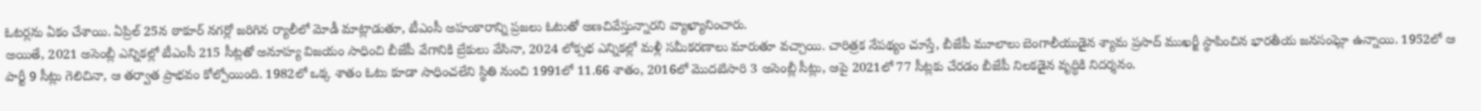ఓటర్లను ఏకం చేశాయి. ఏప్రిల్ 25న ఠాకూర్ నగర్లో జరిగిన ర్యాలీలో మోడీ మాట్లాడుతూ, టీఎంసీ అహంకారాన్ని ప్రజలు ఓటుతో అణచివేస్తున్నారని వ్యాఖ్యానించారు.
అయితే, 2021 అసెంబ్లీ ఎన్నికల్లో టీఎంసీ 215 సీట్లతో అనూహ్య విజయం సాధించి బీజేపీ వేగానికి బ్రేకులు వేసినా, 2024 లోక్సభ ఎన్నికల్లో మళ్లీ సమీకరణాలు మారుతూ వచ్చాయి. చారిత్రక నేపథ్యం చూస్తే, బీజేపీ మూలాలు బెంగాలీయుడైన శ్యామ ప్రసాద్ ముఖర్జీ స్థాపించిన భారతీయ జనసంఘ్లో ఉన్నాయి. 1952లో ఆ పార్టీ 9 సీట్లు గెలిచినా, ఆ తర్వాత ప్రాభవం కోల్పోయింది. 1982లో ఒక్క శాతం ఓటు కూడా సాధించలేని స్థితి నుంచి 1991లో 11.66 శాతం, 2016లో మొదటిసారి 3 అసెంబ్లీ సీట్లు, ఆపై 2021లో 77 సీట్లకు చేరడం బీజేపీ నిలకడైన వృద్ధికి నిదర్శనం.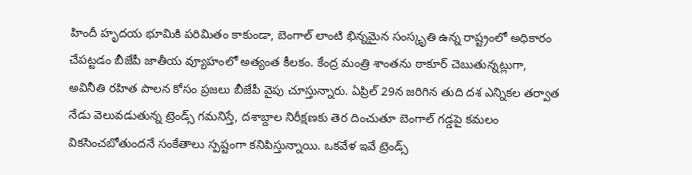హిందీ హృదయ భూమికి పరిమితం కాకుండా, బెంగాల్ లాంటి భిన్నమైన సంస్కృతి ఉన్న రాష్ట్రంలో అధికారం చేపట్టడం బీజేపీ జాతీయ వ్యూహంలో అత్యంత కీలకం. కేంద్ర మంత్రి శాంతను ఠాకూర్ చెబుతున్నట్లుగా, అవినీతి రహిత పాలన కోసం ప్రజలు బీజేపీ వైపు చూస్తున్నారు. ఏప్రిల్ 29న జరిగిన తుది దశ ఎన్నికల తర్వాత నేడు వెలువడుతున్న ట్రెండ్స్ గమనిస్తే, దశాబ్దాల నిరీక్షణకు తెర దించుతూ బెంగాల్ గడ్డపై కమలం వికసించబోతుందనే సంకేతాలు స్పష్టంగా కనిపిస్తున్నాయి. ఒకవేళ ఇవే ట్రెండ్స్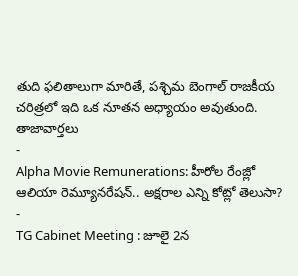తుది ఫలితాలుగా మారితే, పశ్చిమ బెంగాల్ రాజకీయ చరిత్రలో ఇది ఒక నూతన అధ్యాయం అవుతుంది.
తాజావార్తలు
-
Alpha Movie Remunerations: హీరోల రేంజ్లో ఆలియా రెమ్యూనరేషన్.. అక్షరాల ఎన్ని కోట్లో తెలుసా?
-
TG Cabinet Meeting : జూలై 2న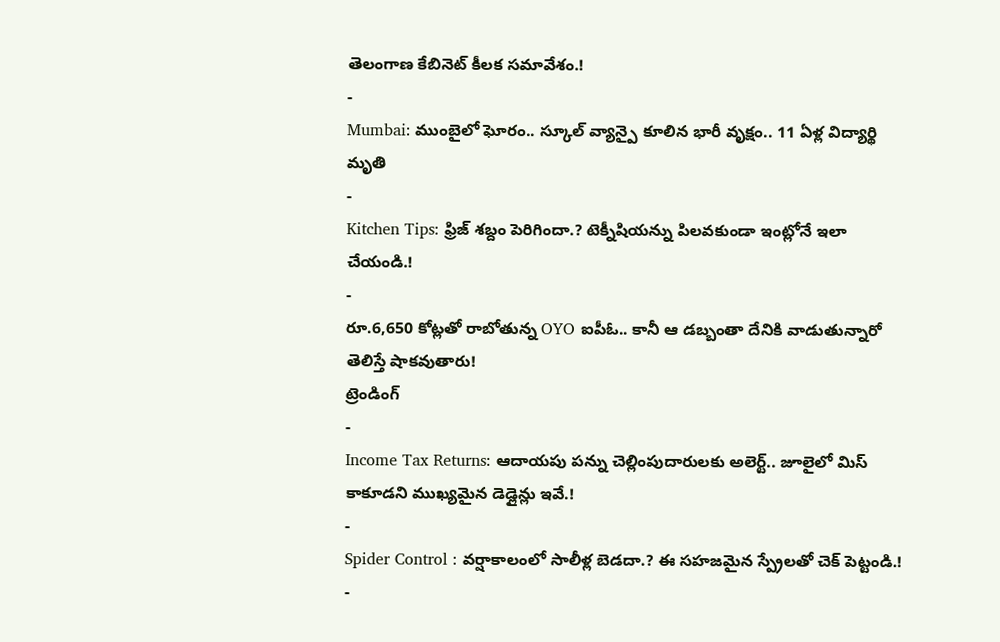తెలంగాణ కేబినెట్ కీలక సమావేశం.!
-
Mumbai: ముంబైలో ఘోరం.. స్కూల్ వ్యాన్పై కూలిన భారీ వృక్షం.. 11 ఏళ్ల విద్యార్థి మృతి
-
Kitchen Tips: ఫ్రిజ్ శబ్దం పెరిగిందా.? టెక్నీషియన్ను పిలవకుండా ఇంట్లోనే ఇలా చేయండి.!
-
రూ.6,650 కోట్లతో రాబోతున్న OYO ఐపీఓ.. కానీ ఆ డబ్బంతా దేనికి వాడుతున్నారో తెలిస్తే షాకవుతారు!
ట్రెండింగ్
-
Income Tax Returns: ఆదాయపు పన్ను చెల్లింపుదారులకు అలెర్ట్.. జూలైలో మిస్ కాకూడని ముఖ్యమైన డెడ్లైన్లు ఇవే.!
-
Spider Control : వర్షాకాలంలో సాలీళ్ల బెడదా.? ఈ సహజమైన స్ప్రేలతో చెక్ పెట్టండి.!
-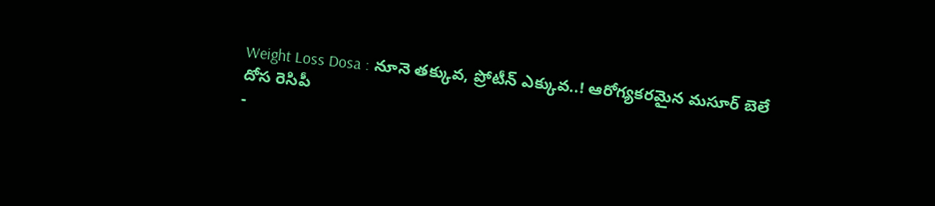Weight Loss Dosa : నూనె తక్కువ, ప్రోటీన్ ఎక్కువ..! ఆరోగ్యకరమైన మసూర్ బెలే దోస రెసిపీ
-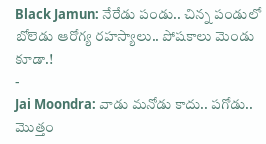Black Jamun: నేరేడు పండు.. చిన్న పండులో బోలెడు ఆరోగ్య రహస్యాలు.. పోషకాలు మెండు కూడా.!
-
Jai Moondra: వాడు మనోడు కాదు.. పగోడు.. మొత్తం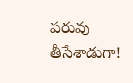పరువు తీసేశాడుగా!